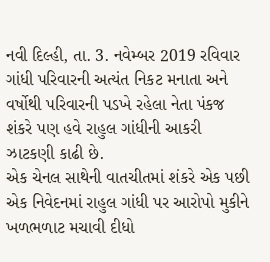નવી દિલ્હી, તા. 3. નવેમ્બર 2019 રવિવાર
ગાંધી પરિવારની અત્યંત નિકટ મનાતા અને વર્ષોથી પરિવારની પડખે રહેલા નેતા પંકજ શંકરે પણ હવે રાહુલ ગાંધીની આકરી ઝાટકણી કાઢી છે.
એક ચેનલ સાથેની વાતચીતમાં શંકરે એક પછી એક નિવેદનમાં રાહુલ ગાંધી પર આરોપો મુકીને ખળભળાટ મચાવી દીધો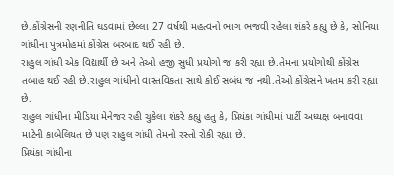છે.કોંગ્રેસની રણનીતિ ઘડવામાં છેલ્લા 27 વર્ષથી મહત્વનો ભાગ ભજવી રહેલા શંકરે કહ્યુ છે કે, સોનિયા ગાંધીના પુત્રમોહમાં કોંગ્રેસ બરબાદ થઈ રહી છે.
રાહુલ ગાંધી એક વિદ્યાર્થી છે અને તેઓ હજી સુધી પ્રયોગો જ કરી રહ્યા છે.તેમના પ્રયોગોથી કોંગ્રેસ તબાહ થઈ રહી છે.રાહુલ ગાંધીનો વાસ્તવિકતા સાથે કોઈ સબંધ જ નથી.તેઓ કોંગ્રેસને ખતમ કરી રહ્યા છે.
રાહુલ ગાંધીના મીડિયા મેનેજર રહી ચુકેલા શંકરે કહ્યુ હતુ કે, પ્રિયંકા ગાંધીમાં પાર્ટી અધ્યક્ષ બનાવવા માટેની કાબેલિયત છે પણ રાહુલ ગાંધી તેમનો રસ્તો રોકી રહ્યા છે.
પ્રિયંકા ગાંધીના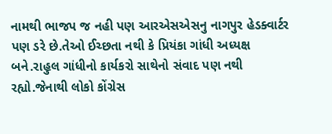નામથી ભાજપ જ નહી પણ આરએસએસનુ નાગપુર હેડક્વાર્ટર પણ ડરે છે.તેઓ ઈચ્છતા નથી કે પ્રિયંકા ગાંધી અધ્યક્ષ બને.રાહુલ ગાંધીનો કાર્યકરો સાથેનો સંવાદ પણ નથી રહ્યો.જેનાથી લોકો કોંગ્રેસ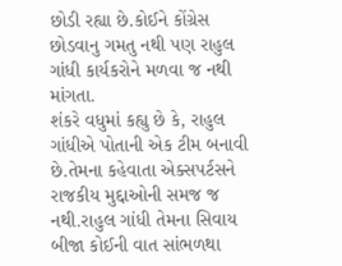છોડી રહ્યા છે.કોઈને કોંગ્રેસ છોડવાનુ ગમતુ નથી પણ રાહુલ ગાંધી કાર્યકરોને મળવા જ નથી માંગતા.
શંકરે વધુમાં કહ્યુ છે કે, રાહુલ ગાંધીએ પોતાની એક ટીમ બનાવી છે.તેમના કહેવાતા એક્સપર્ટસને રાજકીય મુદ્દાઓની સમજ જ નથી.રાહુલ ગાંધી તેમના સિવાય બીજા કોઈની વાત સાંભળથા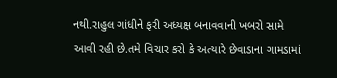નથી.રાહુલ ગાંધીને ફરી અધ્યક્ષ બનાવવાની ખબરો સામે આવી રહી છે.તમે વિચાર કરો કે અત્યારે છેવાડાના ગામડામાં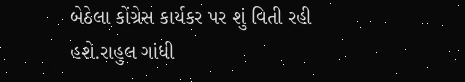બેઠેલા કોંગ્રેસ કાર્યકર પર શું વિતી રહી હશે.રાહુલ ગાંધી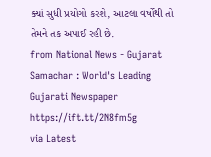ક્યાં સુધી પ્રયોગો કરશે, આટલા વર્ષોથી તો તેમને તક અપાઈ રહી છે.
from National News - Gujarat Samachar : World's Leading Gujarati Newspaper https://ift.tt/2N8fm5g
via Latest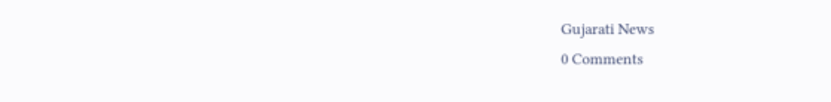Gujarati News
0 Comments